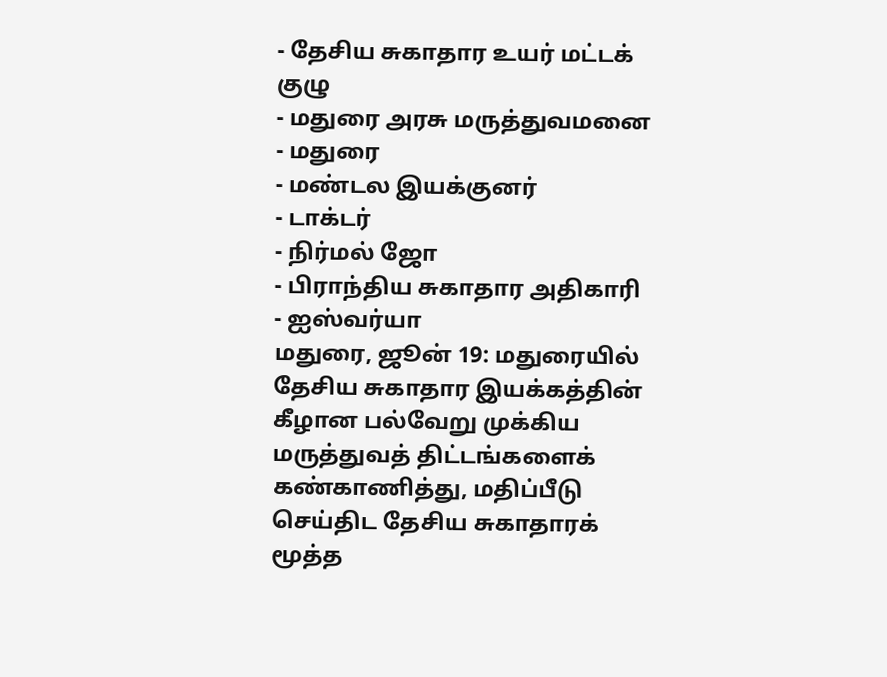- தேசிய சுகாதார உயர் மட்டக் குழு
- மதுரை அரசு மருத்துவமனை
- மதுரை
- மண்டல இயக்குனர்
- டாக்டர்
- நிர்மல் ஜோ
- பிராந்திய சுகாதார அதிகாரி
- ஐஸ்வர்யா
மதுரை, ஜூன் 19: மதுரையில் தேசிய சுகாதார இயக்கத்தின் கீழான பல்வேறு முக்கிய மருத்துவத் திட்டங்களைக் கண்காணித்து, மதிப்பீடு செய்திட தேசிய சுகாதாரக் மூத்த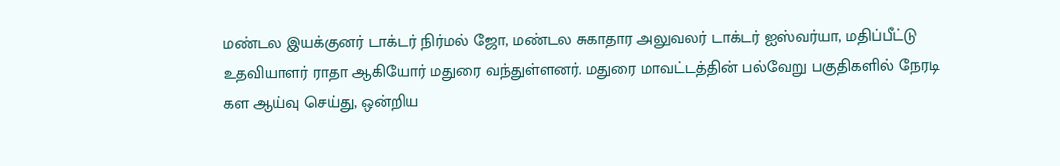மண்டல இயக்குனர் டாக்டர் நிர்மல் ஜோ, மண்டல சுகாதார அலுவலர் டாக்டர் ஐஸ்வர்யா, மதிப்பீட்டு உதவியாளர் ராதா ஆகியோர் மதுரை வந்துள்ளனர். மதுரை மாவட்டத்தின் பல்வேறு பகுதிகளில் நேரடி கள ஆய்வு செய்து, ஒன்றிய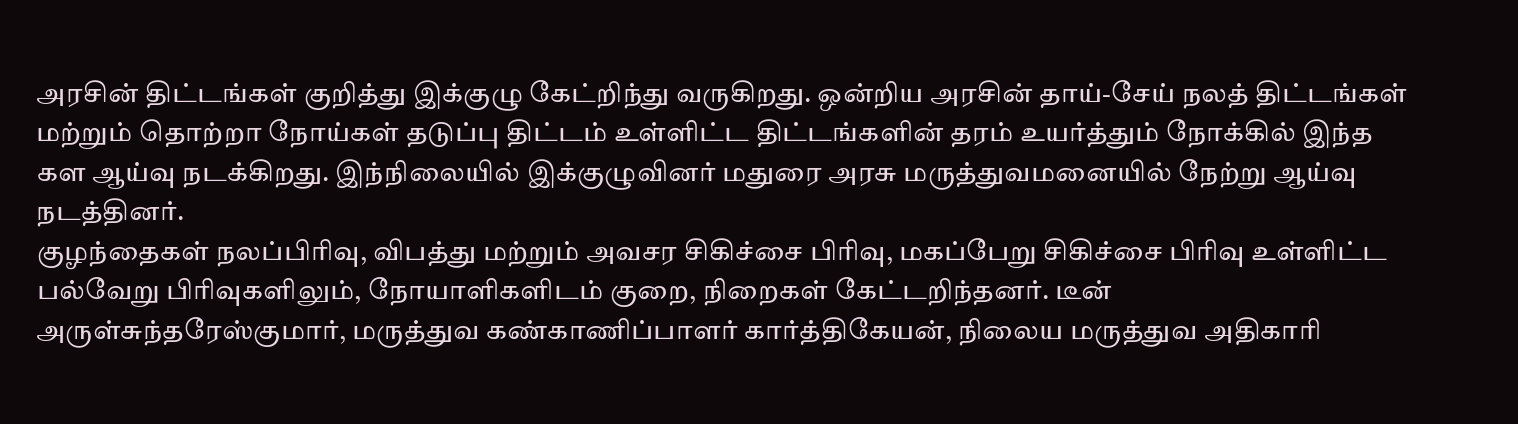அரசின் திட்டங்கள் குறித்து இக்குழு கேட்றிந்து வருகிறது. ஒன்றிய அரசின் தாய்-சேய் நலத் திட்டங்கள் மற்றும் தொற்றா நோய்கள் தடுப்பு திட்டம் உள்ளிட்ட திட்டங்களின் தரம் உயர்த்தும் நோக்கில் இந்த கள ஆய்வு நடக்கிறது. இந்நிலையில் இக்குழுவினர் மதுரை அரசு மருத்துவமனையில் நேற்று ஆய்வு நடத்தினர்.
குழந்தைகள் நலப்பிரிவு, விபத்து மற்றும் அவசர சிகிச்சை பிரிவு, மகப்பேறு சிகிச்சை பிரிவு உள்ளிட்ட பல்வேறு பிரிவுகளிலும், நோயாளிகளிடம் குறை, நிறைகள் கேட்டறிந்தனர். டீன் அருள்சுந்தரேஸ்குமார், மருத்துவ கண்காணிப்பாளர் கார்த்திகேயன், நிலைய மருத்துவ அதிகாரி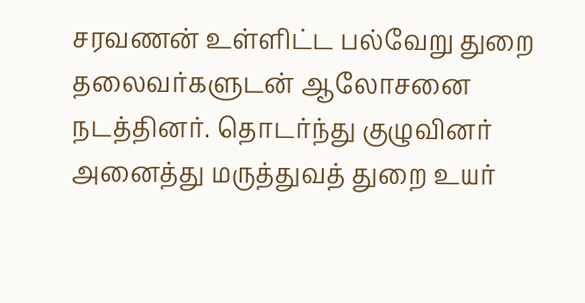சரவணன் உள்ளிட்ட பல்வேறு துறை தலைவர்களுடன் ஆலோசனை நடத்தினர். தொடர்ந்து குழுவினர் அனைத்து மருத்துவத் துறை உயர்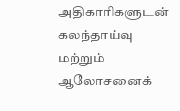அதிகாரிகளுடன் கலந்தாய்வு மற்றும் ஆலோசனைக்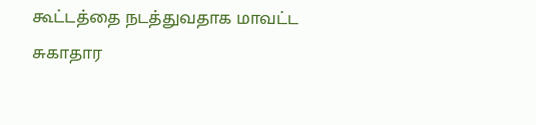கூட்டத்தை நடத்துவதாக மாவட்ட சுகாதார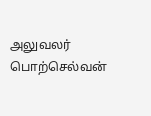அலுவலர் பொற்செல்வன்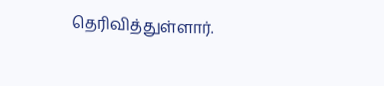தெரிவித்துள்ளார்.